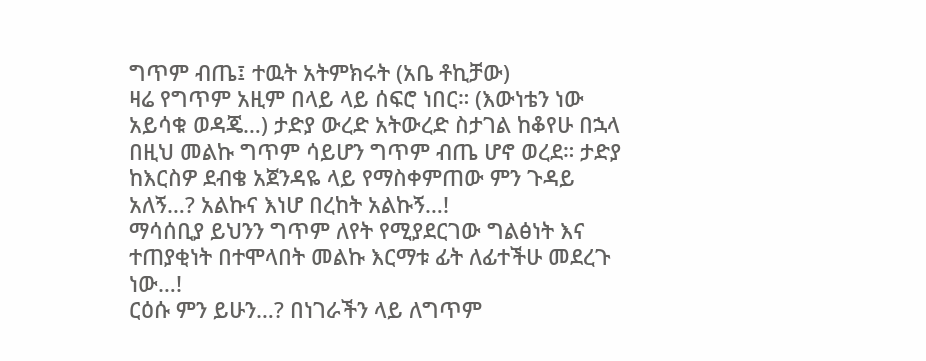ግጥም ብጤ፤ ተዉት አትምክሩት (አቤ ቶኪቻው)
ዛሬ የግጥም አዚም በላይ ላይ ሰፍሮ ነበር። (እውነቴን ነው አይሳቁ ወዳጄ…) ታድያ ውረድ አትውረድ ስታገል ከቆየሁ በኋላ በዚህ መልኩ ግጥም ሳይሆን ግጥም ብጤ ሆኖ ወረደ። ታድያ ከእርስዎ ደብቄ አጀንዳዬ ላይ የማስቀምጠው ምን ጉዳይ አለኝ…? አልኩና እነሆ በረከት አልኩኝ…!
ማሳሰቢያ ይህንን ግጥም ለየት የሚያደርገው ግልፅነት እና ተጠያቂነት በተሞላበት መልኩ እርማቱ ፊት ለፊተችሁ መደረጉ ነው…!
ርዕሱ ምን ይሁን…? በነገራችን ላይ ለግጥም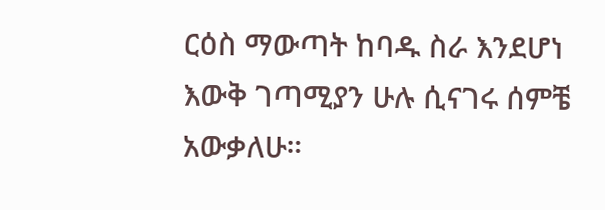ርዕስ ማውጣት ከባዱ ስራ እንደሆነ እውቅ ገጣሚያን ሁሉ ሲናገሩ ሰምቼ አውቃለሁ።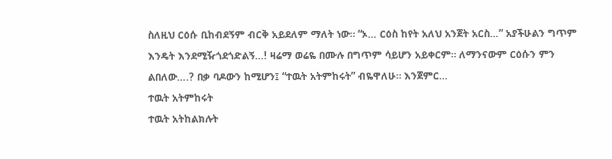ስለዚህ ርዕሱ ቢከብደኝም ብርቅ አይደለም ማለት ነው። “ኦ… ርዕስ ከየት አለህ አንጀት አርስ…” አያችሁልን ግጥም እንዴት እንደሚዥጎደጎድልኝ…! ዛሬማ ወሬዬ በሙሉ በግጥም ሳይሆን አይቀርም። ለማንናውም ርዕሱን ምን ልበለው….? በቃ ባዶውን ከሚሆን፤ “ተዉት አትምከሩት” ብዬዋለሁ። እንጀምር…
ተዉት አትምከሩት
ተዉት አትከልክሉት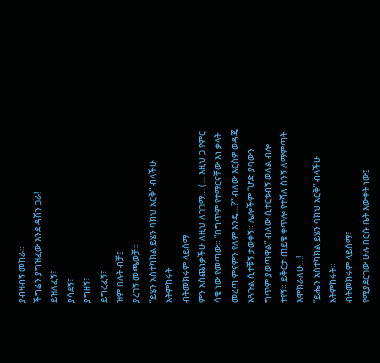ያብዛብኝ መከራ።
ችግሬን ያግዝፈው እንደ ዳሽን ጋራ!
ይዝለፈኝ፣
ያሳደኝ፣
ያግዘኝ፣
ይግረፈኝ፣
ዝም በሉት ብቻ፤
ያረገኝ መጫወቻ።
“ይሄን አስተካክል ይሄን ባክህ አርቅ” ብላችሁ አትምከሩት
ብትመክሩም ላይሰማ
ምን አስጨነቃችሁ ለዚህ ለገገማ… (… እዚህ ጋ የምር ሳቄ ነው የመጣው። “በግጥም የተማርናቸው እነ ቃላት መረጣ ምናምን የለም እንዴ…?” ብለው እርስዎ ወዳጄ አጓጉል ሲተቹኝ ታወቀኝ። ሌሎችም “ሆድ ያባውን ግጥም ያወጣዋል” ብለው ሲተርቱብኝ ወለል ብሎ ተየኝ። ይቅርታ ጠይቄ ቀጥሎ የተሻለ ስንኝ ለማምጣት እሞክራለሁ…!
“ይሔን አስተካክል ይሄን ባክህ አርቅ” ብላችሁ አትምከሩት።
ብትመክሩም ላይሰማ፣
የሚያደርገው ሁሉ በርሱ ቤት እውቀት ነው፤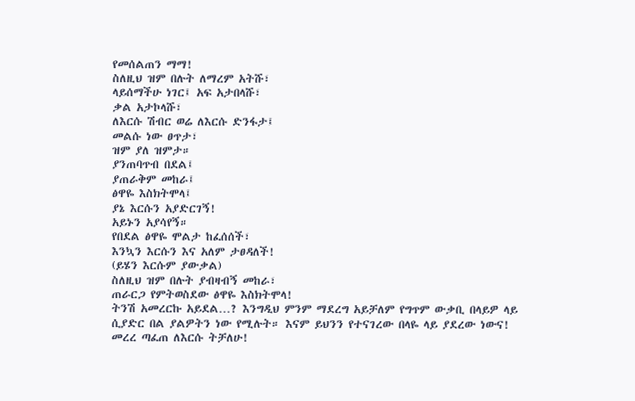የመሰልጠን ማማ!
ስለዚህ ዝም በሉት ለማረም አትሹ፣
ላይሰማችሁ ነገር፤ አፍ አታበላሹ፣
ቃል አታኮላሹ፣
ለእርሱ ሽብር ወሬ ለእርሱ ድንፋታ፤
መልሱ ነው ፀጥታ፣
ዝም ያለ ዝምታ።
ያንጠባጥብ በደል፤
ያጠራቅም መከራ፤
ፅዋዬ እስክትሞላ፤
ያኔ እርሱን አያድርገኝ!
አይኑን አያሳየኝ።
የበደል ፅዋዬ ሞልታ ከፈሰሰች፣
እንኳን እርሱን እና አለም ታፀዳለች!
(ይሄን እርሱም ያውቃል)
ስለዚህ ዝም በሉት ያብዛብኝ መከራ፣
ጠራርጋ የምትወስደው ፅዋዬ እስክትሞላ!
ትንሽ አመረርኩ አይደል…? እንግዲህ ምንም ማደረግ አይቻለም የግጥም ውቃቢ በላይዎ ላይ ሲያድር በል ያልዎትን ነው የሚሉት። እናም ይህንን የተናገረው በላዬ ላይ ያደረው ነውና! መረረ ጣፈጠ ለእርሱ ትቻለሁ!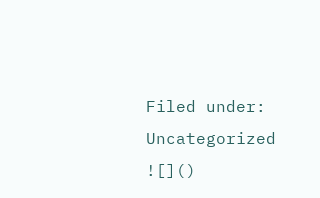Filed under: Uncategorized
![]()